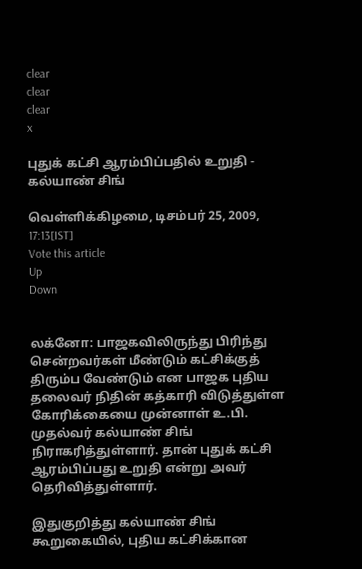clear
clear
clear
x

புதுக் கட்சி ஆரம்பிப்பதில் உறுதி - கல்யாண் சிங்

வெள்ளிக்கிழமை, டிசம்பர் 25, 2009, 17:13[IST]
Vote this article
Up
Down


லக்னோ: பாஜகவிலிருந்து பிரிந்து சென்றவர்கள் மீண்டும் கட்சிக்குத் திரும்ப வேண்டும் என பாஜக புதிய தலைவர் நிதின் கத்காரி விடுத்துள்ள கோரிக்கையை முன்னாள் உ.பி. முதல்வர் கல்யாண் சிங் நிராகரித்துள்ளார். தான் புதுக் கட்சி ஆரம்பிப்பது உறுதி என்று அவர் தெரிவித்துள்ளார்.

இதுகுறித்து கல்யாண் சிங் கூறுகையில், புதிய கட்சிக்கான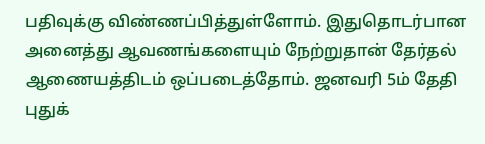பதிவுக்கு விண்ணப்பித்துள்ளோம். இதுதொடர்பான அனைத்து ஆவணங்களையும் நேற்றுதான் தேர்தல் ஆணையத்திடம் ஒப்படைத்தோம். ஜனவரி 5ம் தேதி புதுக்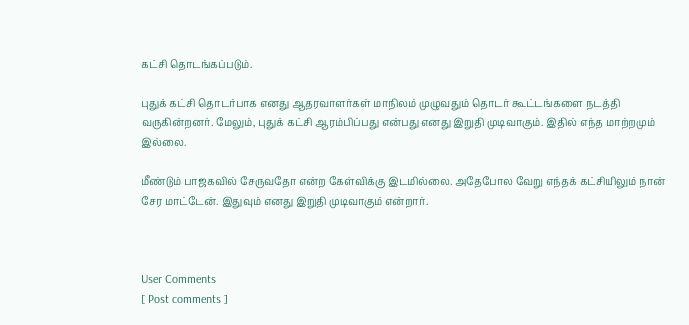கட்சி தொடங்கப்படும்.

புதுக் கட்சி தொடர்பாக எனது ஆதரவாளர்கள் மாநிலம் முழுவதும் தொடர் கூட்டங்களை நடத்தி வருகின்றனர். மேலும், புதுக் கட்சி ஆரம்பிப்பது என்பது எனது இறுதி முடிவாகும். இதில் எந்த மாற்றமும் இல்லை.

மீண்டும் பாஜகவில் சேருவதோ என்ற கேள்விக்கு இடமில்லை. அதேபோல வேறு எந்தக் கட்சியிலும் நான் சேர மாட்டேன். இதுவும் எனது இறுதி முடிவாகும் என்றார்.



User Comments
[ Post comments ]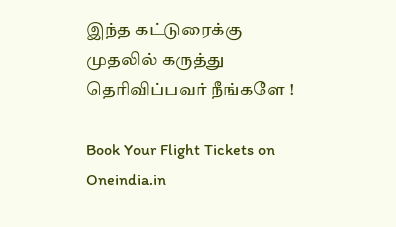இந்த கட்டுரைக்கு முதலில் கருத்து தெரிவிப்பவர் நீங்களே !

Book Your Flight Tickets on Oneindia.in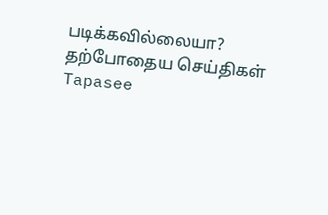படிக்கவில்லையா?
தற்போதைய செய்திகள்
Tapasee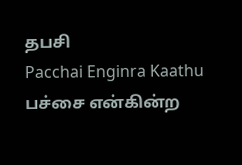தபசி
Pacchai Enginra Kaathu பச்சை என்கின்ற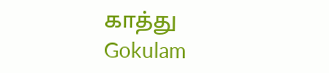காத்து
Gokulam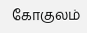கோகுலம்